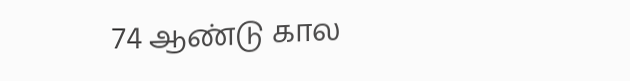74 ஆண்டு கால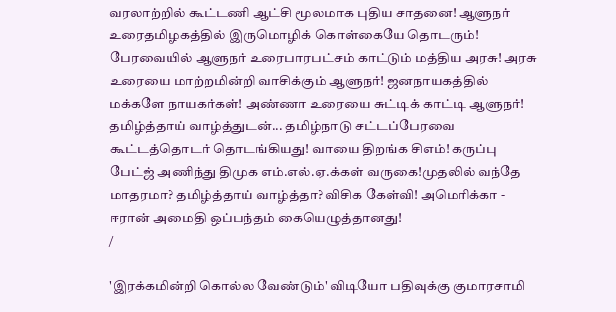வரலாற்றில் கூட்டணி ஆட்சி மூலமாக புதிய சாதனை! ஆளுநர் உரைதமிழகத்தில் இருமொழிக் கொள்கையே தொடரும்! பேரவையில் ஆளுநர் உரைபாரபட்சம் காட்டும் மத்திய அரசு! அரசு உரையை மாற்றமின்றி வாசிக்கும் ஆளுநர்! ஜனநாயகத்தில் மக்களே நாயகர்கள்! அண்ணா உரையை சுட்டிக் காட்டி ஆளுநர்! தமிழ்த்தாய் வாழ்த்துடன்... தமிழ்நாடு சட்டப்பேரவை கூட்டத்தொடர் தொடங்கியது! வாயை திறங்க சிஎம்! கருப்பு பேட்ஜ் அணிந்து திமுக எம்.எல்.ஏ.க்கள் வருகை!முதலில் வந்தே மாதரமா? தமிழ்த்தாய் வாழ்த்தா? விசிக கேள்வி! அமெரிக்கா - ஈரான் அமைதி ஒப்பந்தம் கையெழுத்தானது!
/

'இரக்கமின்றி கொல்ல வேண்டும்' விடியோ பதிவுக்கு குமாரசாமி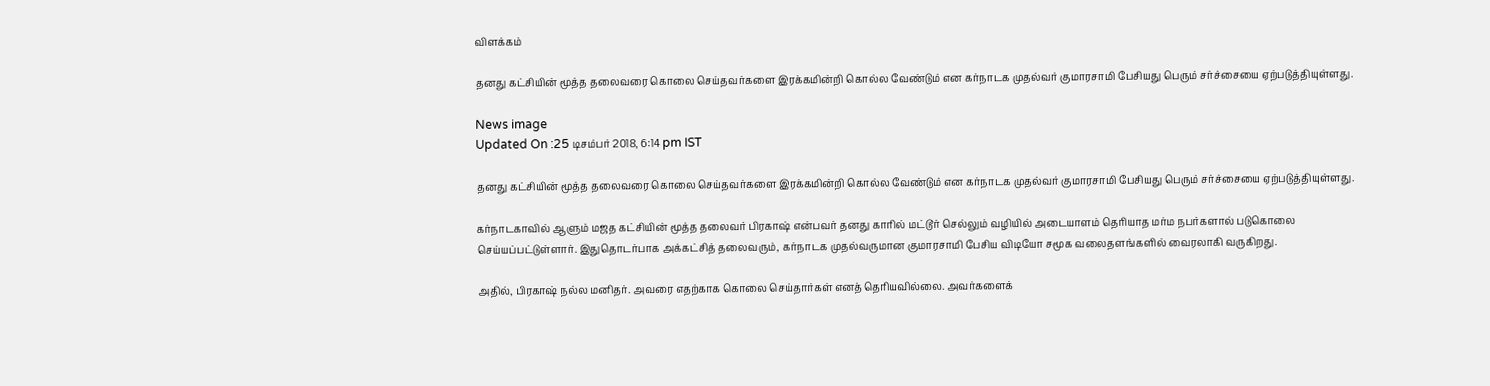விளக்கம்

தனது கட்சியின் மூத்த தலைவரை கொலை செய்தவர்களை இரக்கமின்றி கொல்ல வேண்டும் என கர்நாடக முதல்வர் குமாரசாமி பேசியது பெரும் சர்ச்சையை ஏற்படுத்தியுள்ளது.

News image
Updated On :25 டிசம்பர் 2018, 6:14 pm IST

தனது கட்சியின் மூத்த தலைவரை கொலை செய்தவர்களை இரக்கமின்றி கொல்ல வேண்டும் என கர்நாடக முதல்வர் குமாரசாமி பேசியது பெரும் சர்ச்சையை ஏற்படுத்தியுள்ளது.

கர்நாடகாவில் ஆளும் மஜத கட்சியின் மூத்த தலைவர் பிரகாஷ் என்பவர் தனது காரில் மட்டூர் செல்லும் வழியில் அடையாளம் தெரியாத மர்ம நபர்களால் படுகொலை செய்யப்பட்டுள்ளார். இதுதொடர்பாக அக்கட்சித் தலைவரும், கர்நாடக முதல்வருமான குமாரசாமி பேசிய விடியோ சமூக வலைதளங்களில் வைரலாகி வருகிறது.

அதில், பிரகாஷ் நல்ல மனிதர். அவரை எதற்காக கொலை செய்தார்கள் எனத் தெரியவில்லை. அவர்களைக்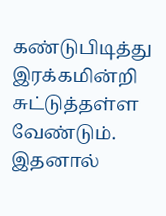கண்டுபிடித்து இரக்கமின்றி சுட்டுத்தள்ள வேண்டும். இதனால்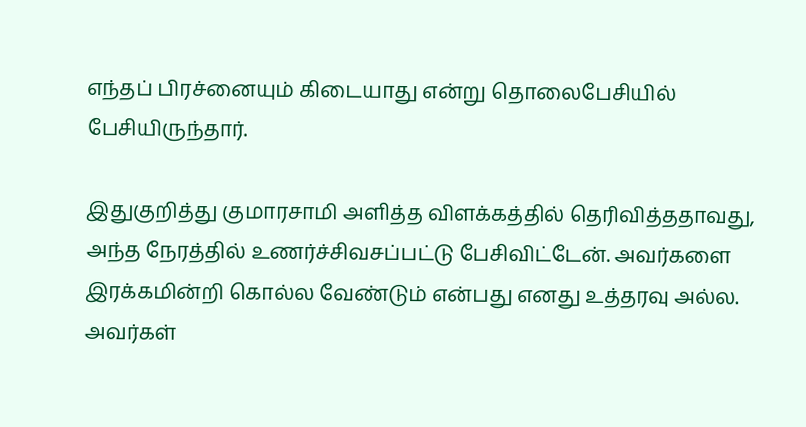எந்தப் பிரச்னையும் கிடையாது என்று தொலைபேசியில் பேசியிருந்தார்.

இதுகுறித்து குமாரசாமி அளித்த விளக்கத்தில் தெரிவித்ததாவது, அந்த நேரத்தில் உணர்ச்சிவசப்பட்டு பேசிவிட்டேன். அவர்களை இரக்கமின்றி கொல்ல வேண்டும் என்பது எனது உத்தரவு அல்ல. அவர்கள்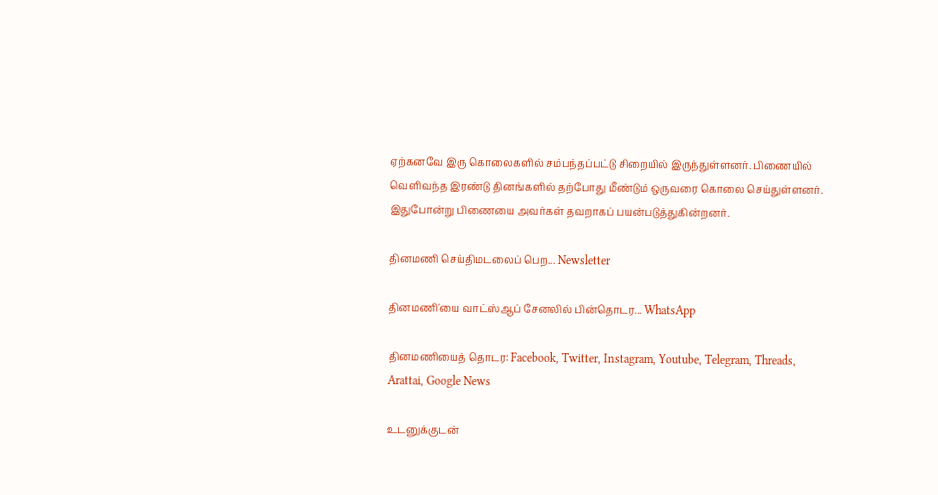ஏற்கனவே இரு கொலைகளில் சம்பந்தப்பட்டு சிறையில் இருந்துள்ளனர். பிணையில் வெளிவந்த இரண்டு தினங்களில் தற்போது மீண்டும் ஒருவரை கொலை செய்துள்ளனர். இதுபோன்று பிணையை அவர்கள் தவறாகப் பயன்படுத்துகின்றனர்.

தினமணி செய்திமடலைப் பெற... Newsletter

தினமணி'யை வாட்ஸ்ஆப் சேனலில் பின்தொடர... WhatsApp

தினமணியைத் தொடர: Facebook, Twitter, Instagram, Youtube, Telegram, Threads, Arattai, Google News

உடனுக்குடன்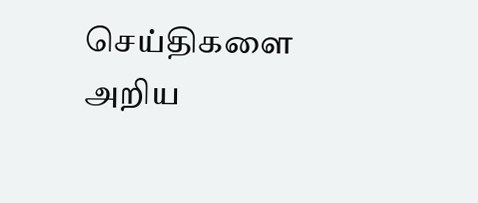செய்திகளை அறிய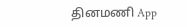தினமணி App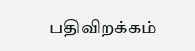பதிவிறக்கம்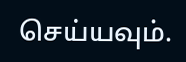செய்யவும்.